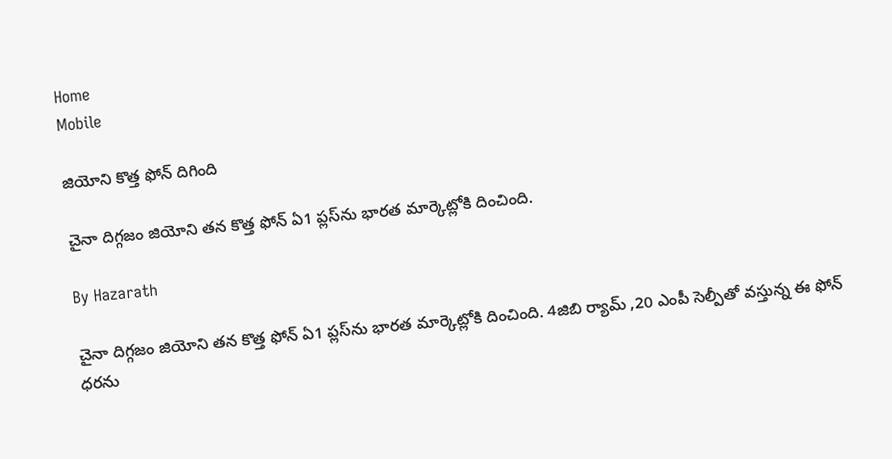Home
Mobile

జియోని కొత్త ఫోన్ దిగింది

చైనా దిగ్గజం జియోని తన కొత్త ఫోన్ ఏ1 ప్లస్‌ను భారత మార్కెట్లోకి దించింది.

By Hazarath

చైనా దిగ్గజం జియోని తన కొత్త ఫోన్ ఏ1 ప్లస్‌ను భారత మార్కెట్లోకి దించింది. 4జిబి ర్యామ్ ,20 ఎంపీ సెల్పీతో వస్తున్న ఈ ఫోన్ ధరను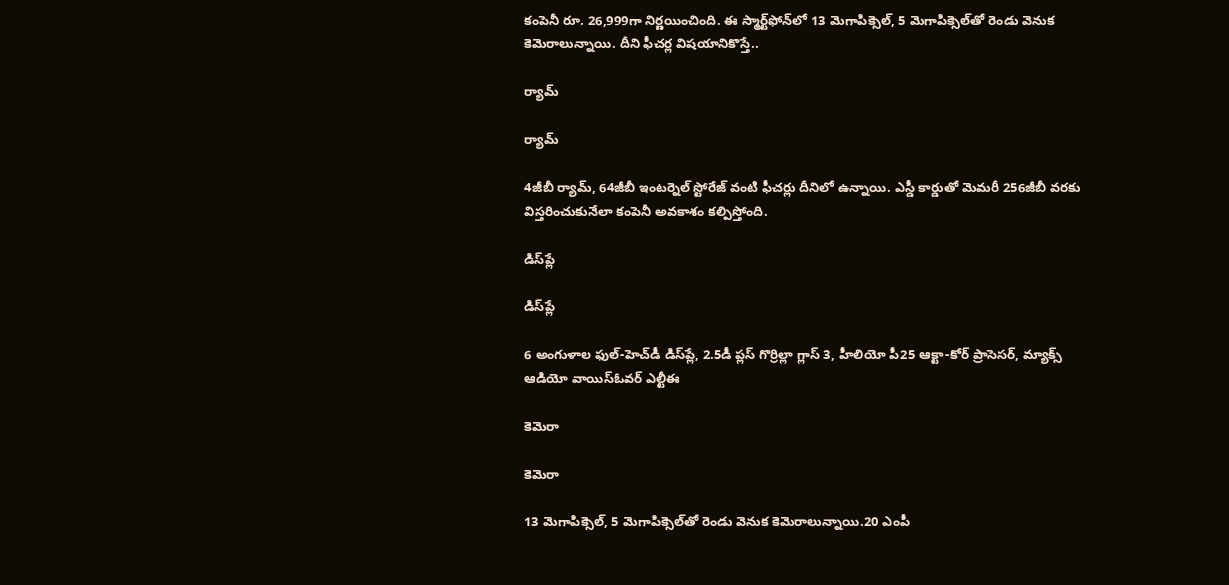కంపెనీ రూ. 26,999గా నిర్ణయించింది. ఈ స్మార్ట్‌ఫోన్‌లో 13 మెగాపిక్సెల్‌, 5 మెగాపిక్సెల్‌తో రెండు వెనుక కెమెరాలున్నాయి. దీని ఫీచర్ల విషయానికొస్తే..

ర్యామ్‌

ర్యామ్‌

4జీబీ ర్యామ్‌, 64జీబీ ఇంటర్నెల్‌ స్టోరేజ్‌ వంటి ఫీచర్లు దీనిలో ఉన్నాయి. ఎస్డీ కార్డుతో మెమరీ 256జీబీ వరకు విస్తరించుకునేలా కంపెనీ అవకాశం కల్పిస్తోంది.

డిస్‌ప్లే

డిస్‌ప్లే

6 అంగుళాల ఫుల్‌-హెచ్‌డీ డిస్‌ప్లే, 2.5డీ ప్లస్‌ గొర్రిల్లా గ్లాస్‌ 3, హీలియో పీ25 ఆక్టా-కోర్‌ ప్రాసెసర్‌, మ్యాక్స్‌ ఆడియో వాయిస్‌ఓవర్‌ ఎల్టీఈ

కెమెరా

కెమెరా

13 మెగాపిక్సెల్‌, 5 మెగాపిక్సెల్‌తో రెండు వెనుక కెమెరాలున్నాయి.20 ఎంపీ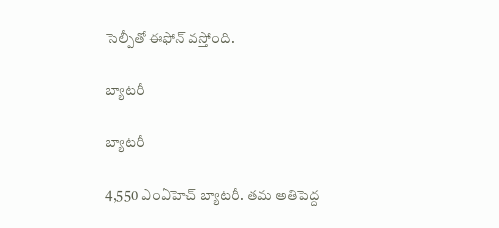సెల్పీతో ఈఫోన్ వస్తోంది.

బ్యాటరీ

బ్యాటరీ

4,550 ఎంఏహెచ్‌ బ్యాటరీ. తమ అతిపెద్ద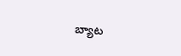బ్యాట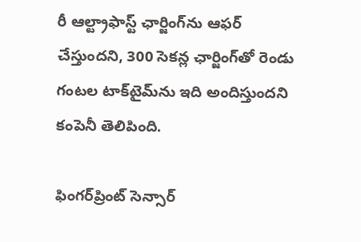రీ ఆల్ట్రాఫాస్ట్‌ ఛార్జింగ్‌ను ఆఫర్‌ చేస్తుందని, 300 సెకన్ల ఛార్జింగ్‌తో రెండు గంటల టాక్‌టైమ్‌ను ఇది అందిస్తుందని కంపెనీ తెలిపింది.

ఫింగర్‌ప్రింట్‌ సెన్సార్‌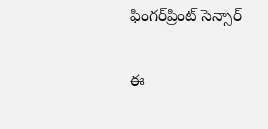ఫింగర్‌ప్రింట్‌ సెన్సార్‌

ఈ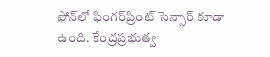ఫోన్‌లో ఫింగర్‌ప్రింట్‌ సెన్సార్‌ కూడా ఉంది. కేంద్రప్రభుత్వ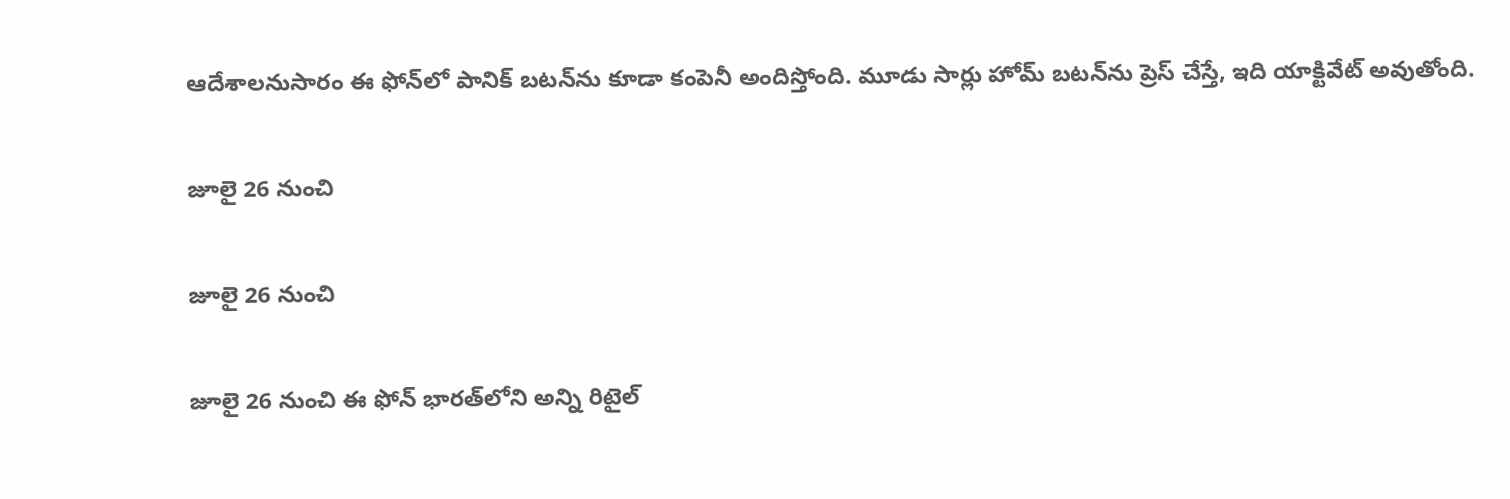ఆదేశాలనుసారం ఈ ఫోన్‌లో పానిక్‌ బటన్‌ను కూడా కంపెనీ అందిస్తోంది. మూడు సార్లు హోమ్‌ బటన్‌ను ప్రెస్‌ చేస్తే, ఇది యాక్టివేట్‌ అవుతోంది.

జూలై 26 నుంచి

జూలై 26 నుంచి

జూలై 26 నుంచి ఈ ఫోన్‌ భారత్‌లోని అన్ని రిటైల్‌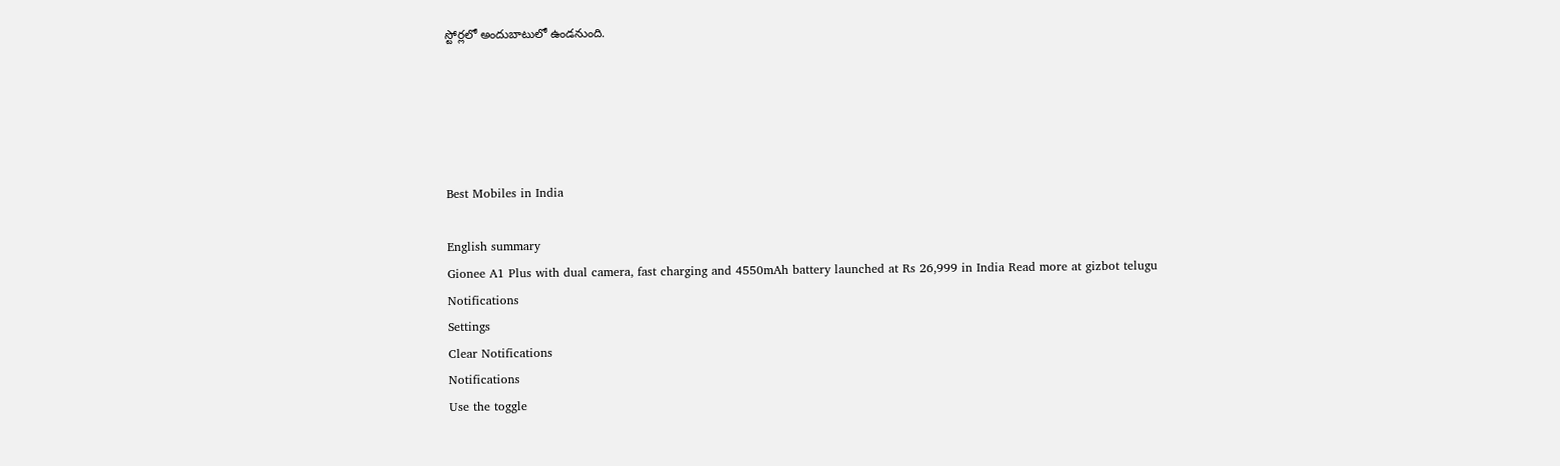స్టోర్లలో అందుబాటులో ఉండనుంది.





Best Mobiles in India

English summary
Gionee A1 Plus with dual camera, fast charging and 4550mAh battery launched at Rs 26,999 in India Read more at gizbot telugu
Notifications
Settings
Clear Notifications
Notifications
Use the toggle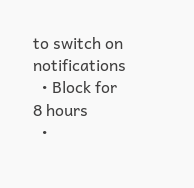to switch on notifications
  • Block for 8 hours
  •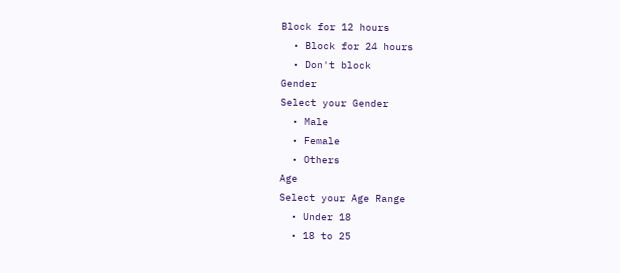Block for 12 hours
  • Block for 24 hours
  • Don't block
Gender
Select your Gender
  • Male
  • Female
  • Others
Age
Select your Age Range
  • Under 18
  • 18 to 25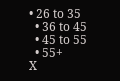• 26 to 35
  • 36 to 45
  • 45 to 55
  • 55+
X